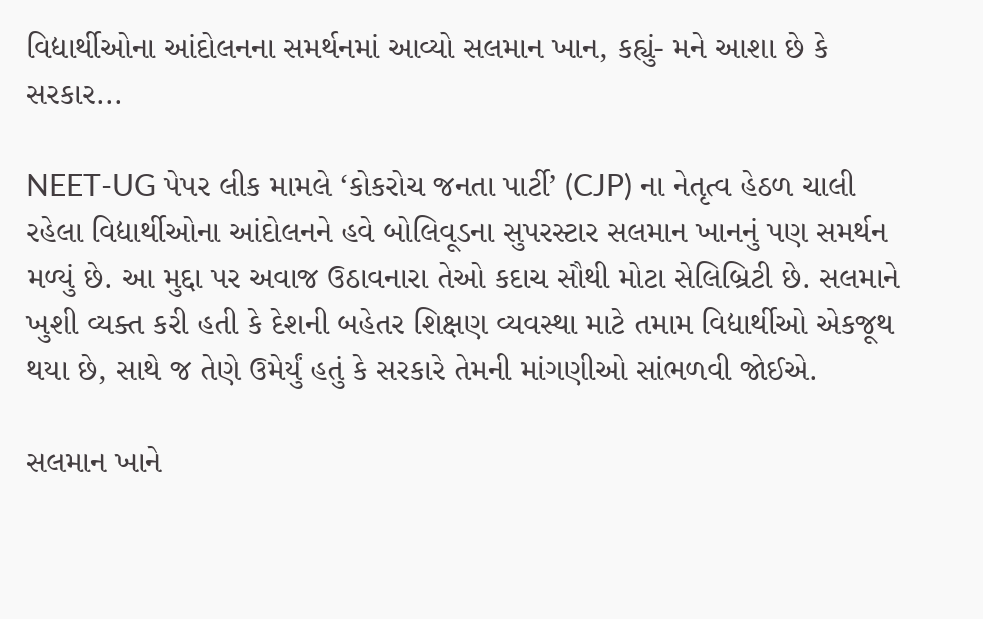વિદ્યાર્થીઓના આંદોલનના સમર્થનમાં આવ્યો સલમાન ખાન, કહ્યું- મને આશા છે કે સરકાર...

NEET-UG પેપર લીક મામલે ‘કોકરોચ જનતા પાર્ટી’ (CJP) ના નેતૃત્વ હેઠળ ચાલી રહેલા વિદ્યાર્થીઓના આંદોલનને હવે બોલિવૂડના સુપરસ્ટાર સલમાન ખાનનું પણ સમર્થન મળ્યું છે. આ મુદ્દા પર અવાજ ઉઠાવનારા તેઓ કદાચ સૌથી મોટા સેલિબ્રિટી છે. સલમાને ખુશી વ્યક્ત કરી હતી કે દેશની બહેતર શિક્ષણ વ્યવસ્થા માટે તમામ વિદ્યાર્થીઓ એકજૂથ થયા છે, સાથે જ તેણે ઉમેર્યું હતું કે સરકારે તેમની માંગણીઓ સાંભળવી જોઈએ.

સલમાન ખાને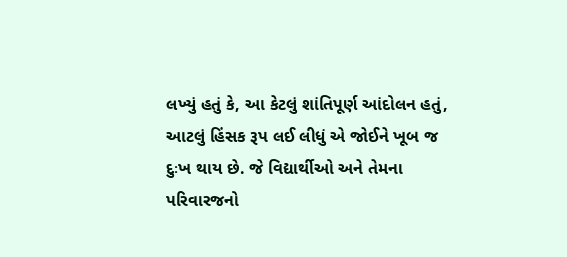લખ્યું હતું કે, આ કેટલું શાંતિપૂર્ણ આંદોલન હતું, આટલું હિંસક રૂપ લઈ લીધું એ જોઈને ખૂબ જ દુઃખ થાય છે. જે વિદ્યાર્થીઓ અને તેમના પરિવારજનો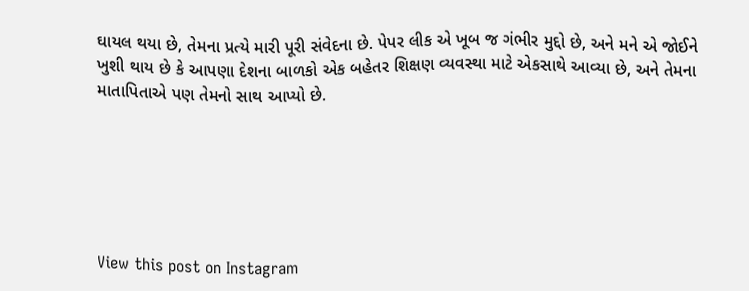ઘાયલ થયા છે, તેમના પ્રત્યે મારી પૂરી સંવેદના છે. પેપર લીક એ ખૂબ જ ગંભીર મુદ્દો છે, અને મને એ જોઈને ખુશી થાય છે કે આપણા દેશના બાળકો એક બહેતર શિક્ષણ વ્યવસ્થા માટે એકસાથે આવ્યા છે, અને તેમના માતાપિતાએ પણ તેમનો સાથ આપ્યો છે.






View this post on Instagram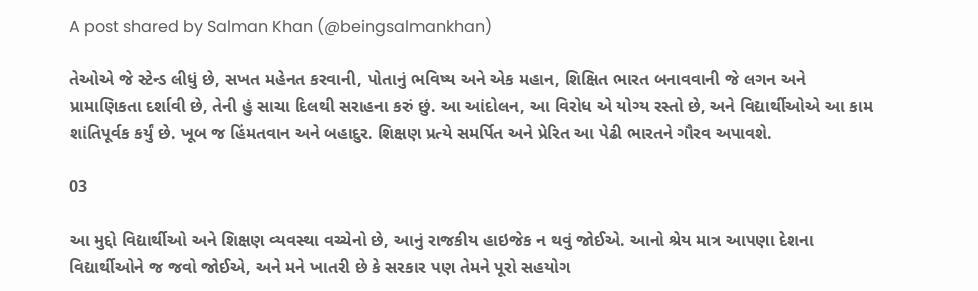A post shared by Salman Khan (@beingsalmankhan)

તેઓએ જે સ્ટેન્ડ લીધું છે, સખત મહેનત કરવાની, પોતાનું ભવિષ્ય અને એક મહાન, શિક્ષિત ભારત બનાવવાની જે લગન અને પ્રામાણિકતા દર્શાવી છે, તેની હું સાચા દિલથી સરાહના કરું છું. આ આંદોલન, આ વિરોધ એ યોગ્ય રસ્તો છે, અને વિદ્યાર્થીઓએ આ કામ શાંતિપૂર્વક કર્યું છે. ખૂબ જ હિંમતવાન અને બહાદુર. શિક્ષણ પ્રત્યે સમર્પિત અને પ્રેરિત આ પેઢી ભારતને ગૌરવ અપાવશે.

03

આ મુદ્દો વિદ્યાર્થીઓ અને શિક્ષણ વ્યવસ્થા વચ્ચેનો છે, આનું રાજકીય હાઇજેક ન થવું જોઈએ. આનો શ્રેય માત્ર આપણા દેશના વિદ્યાર્થીઓને જ જવો જોઈએ, અને મને ખાતરી છે કે સરકાર પણ તેમને પૂરો સહયોગ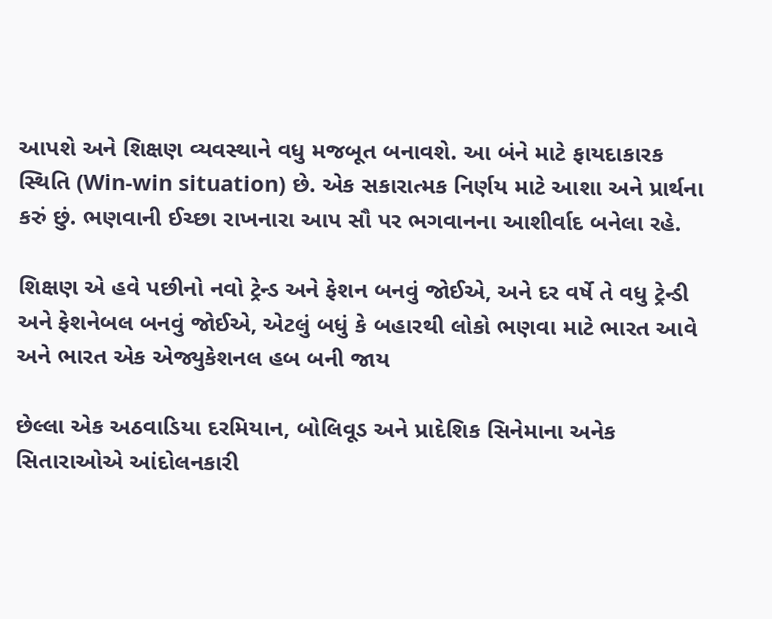આપશે અને શિક્ષણ વ્યવસ્થાને વધુ મજબૂત બનાવશે. આ બંને માટે ફાયદાકારક સ્થિતિ (Win-win situation) છે. એક સકારાત્મક નિર્ણય માટે આશા અને પ્રાર્થના કરું છું. ભણવાની ઈચ્છા રાખનારા આપ સૌ પર ભગવાનના આશીર્વાદ બનેલા રહે.

શિક્ષણ એ હવે પછીનો નવો ટ્રેન્ડ અને ફેશન બનવું જોઈએ, અને દર વર્ષે તે વધુ ટ્રેન્ડી અને ફેશનેબલ બનવું જોઈએ, એટલું બધું કે બહારથી લોકો ભણવા માટે ભારત આવે અને ભારત એક એજ્યુકેશનલ હબ બની જાય

છેલ્લા એક અઠવાડિયા દરમિયાન, બોલિવૂડ અને પ્રાદેશિક સિનેમાના અનેક સિતારાઓએ આંદોલનકારી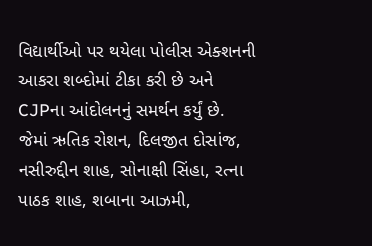વિદ્યાર્થીઓ પર થયેલા પોલીસ એક્શનની આકરા શબ્દોમાં ટીકા કરી છે અને CJPના આંદોલનનું સમર્થન કર્યું છે. જેમાં ઋતિક રોશન, દિલજીત દોસાંજ, નસીરુદ્દીન શાહ, સોનાક્ષી સિંહા, રત્ના પાઠક શાહ, શબાના આઝમી,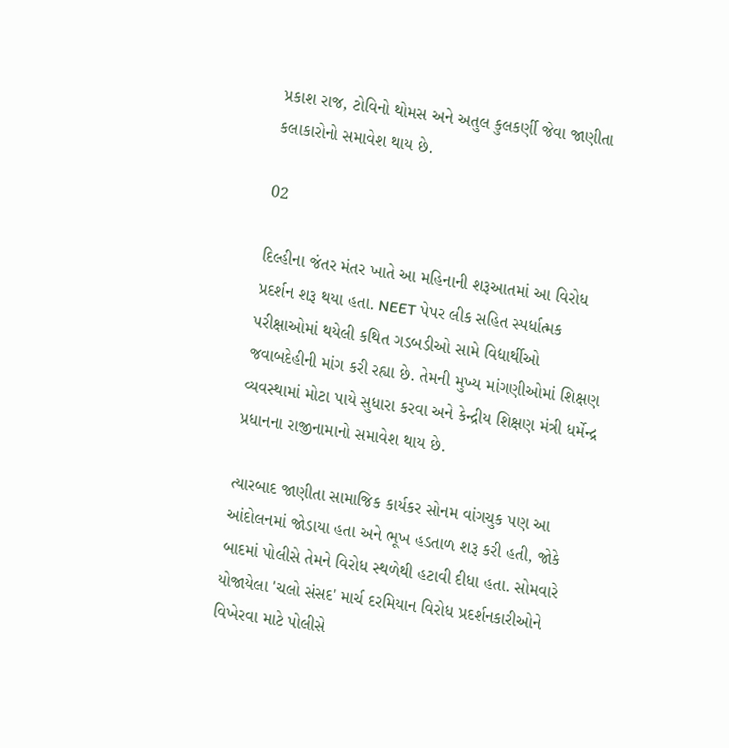પ્રકાશ રાજ, ટોવિનો થોમસ અને અતુલ કુલકર્ણી જેવા જાણીતા કલાકારોનો સમાવેશ થાય છે.

02

દિલ્હીના જંતર મંતર ખાતે આ મહિનાની શરૂઆતમાં આ વિરોધ પ્રદર્શન શરૂ થયા હતા. NEET પેપર લીક સહિત સ્પર્ધાત્મક પરીક્ષાઓમાં થયેલી કથિત ગડબડીઓ સામે વિદ્યાર્થીઓ જવાબદેહીની માંગ કરી રહ્યા છે. તેમની મુખ્ય માંગણીઓમાં શિક્ષણ વ્યવસ્થામાં મોટા પાયે સુધારા કરવા અને કેન્દ્રીય શિક્ષણ મંત્રી ધર્મેન્દ્ર પ્રધાનના રાજીનામાનો સમાવેશ થાય છે.

ત્યારબાદ જાણીતા સામાજિક કાર્યકર સોનમ વાંગચુક પણ આ આંદોલનમાં જોડાયા હતા અને ભૂખ હડતાળ શરૂ કરી હતી, જોકે બાદમાં પોલીસે તેમને વિરોધ સ્થળેથી હટાવી દીધા હતા. સોમવારે યોજાયેલા 'ચલો સંસદ' માર્ચ દરમિયાન વિરોધ પ્રદર્શનકારીઓને વિખેરવા માટે પોલીસે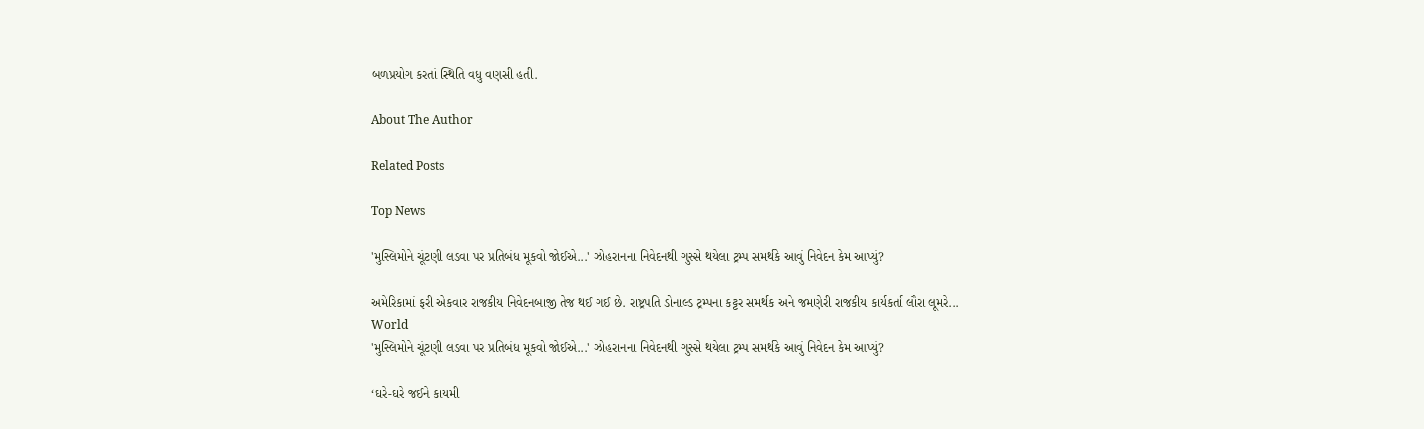બળપ્રયોગ કરતાં સ્થિતિ વધુ વણસી હતી.

About The Author

Related Posts

Top News

'મુસ્લિમોને ચૂંટણી લડવા પર પ્રતિબંધ મૂકવો જોઈએ...' ઝોહરાનના નિવેદનથી ગુસ્સે થયેલા ટ્રમ્પ સમર્થકે આવું નિવેદન કેમ આપ્યું?

અમેરિકામાં ફરી એકવાર રાજકીય નિવેદનબાજી તેજ થઈ ગઈ છે. રાષ્ટ્રપતિ ડોનાલ્ડ ટ્રમ્પના કટ્ટર સમર્થક અને જમણેરી રાજકીય કાર્યકર્તા લૌરા લૂમરે...
World
'મુસ્લિમોને ચૂંટણી લડવા પર પ્રતિબંધ મૂકવો જોઈએ...' ઝોહરાનના નિવેદનથી ગુસ્સે થયેલા ટ્રમ્પ સમર્થકે આવું નિવેદન કેમ આપ્યું?

‘ઘરે-ઘરે જઈને કાયમી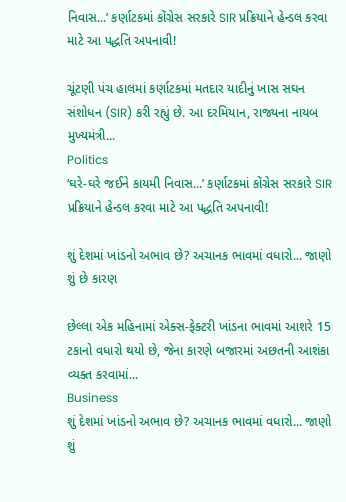નિવાસ...’ કર્ણાટકમાં કોંગ્રેસ સરકારે SIR પ્રક્રિયાને હેન્ડલ કરવા માટે આ પદ્ધતિ અપનાવી!

ચૂંટણી પંચ હાલમાં કર્ણાટકમાં મતદાર યાદીનું ખાસ સઘન સંશોધન (SIR) કરી રહ્યું છે. આ દરમિયાન, રાજ્યના નાયબ મુખ્યમંત્રી...
Politics
‘ઘરે-ઘરે જઈને કાયમી નિવાસ...’ કર્ણાટકમાં કોંગ્રેસ સરકારે SIR પ્રક્રિયાને હેન્ડલ કરવા માટે આ પદ્ધતિ અપનાવી!

શું દેશમાં ખાંડનો અભાવ છે? અચાનક ભાવમાં વધારો... જાણો શું છે કારણ

છેલ્લા એક મહિનામાં એક્સ-ફેક્ટરી ખાંડના ભાવમાં આશરે 15 ટકાનો વધારો થયો છે, જેના કારણે બજારમાં અછતની આશંકા વ્યક્ત કરવામાં...
Business
શું દેશમાં ખાંડનો અભાવ છે? અચાનક ભાવમાં વધારો... જાણો શું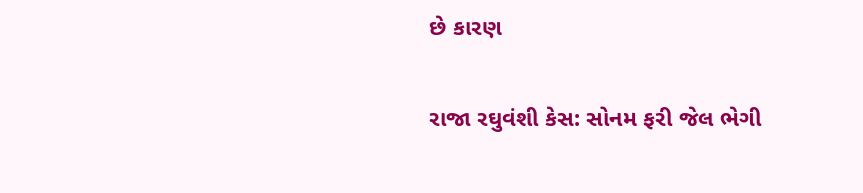છે કારણ

રાજા રઘુવંશી કેસ: સોનમ ફરી જેલ ભેગી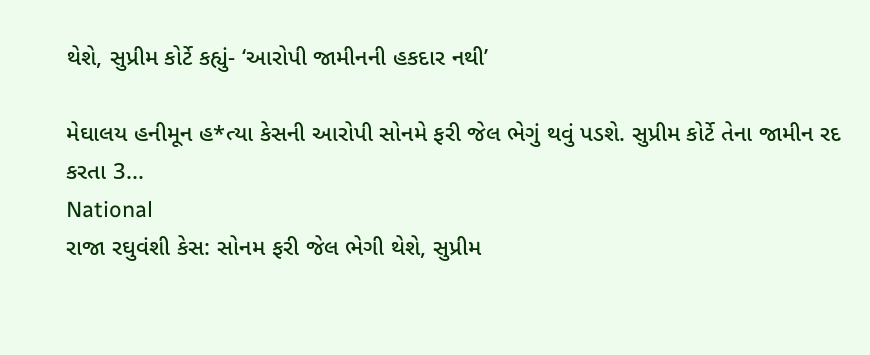થેશે, સુપ્રીમ કોર્ટે કહ્યું- ‘આરોપી જામીનની હકદાર નથી’

મેઘાલય હનીમૂન હ*ત્યા કેસની આરોપી સોનમે ફરી જેલ ભેગું થવું પડશે. સુપ્રીમ કોર્ટે તેના જામીન રદ કરતા 3...
National
રાજા રઘુવંશી કેસ: સોનમ ફરી જેલ ભેગી થેશે, સુપ્રીમ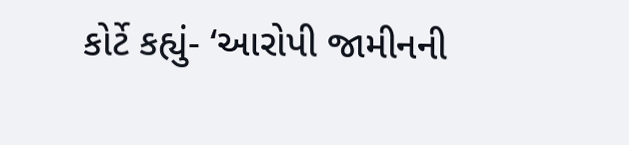કોર્ટે કહ્યું- ‘આરોપી જામીનની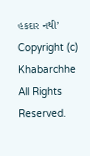હકદાર નથી’
Copyright (c) Khabarchhe All Rights Reserved.